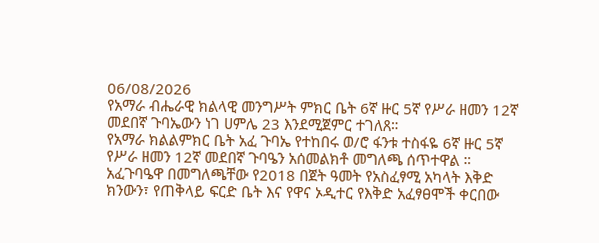06/08/2026
የአማራ ብሔራዊ ክልላዊ መንግሥት ምክር ቤት 6ኛ ዙር 5ኛ የሥራ ዘመን 12ኛ መደበኛ ጉባኤውን ነገ ሀምሌ 23 እንደሚጀምር ተገለጸ።
የአማራ ክልልምክር ቤት አፈ ጉባኤ የተከበሩ ወ/ሮ ፋንቱ ተስፋዬ 6ኛ ዙር 5ኛ የሥራ ዘመን 12ኛ መደበኛ ጉባዔን አሰመልክቶ መግለጫ ሰጥተዋል ።
አፈጉባዔዋ በመግለጫቸው የ2018 በጀት ዓመት የአስፈፃሚ አካላት እቅድ ክንውን፣ የጠቅላይ ፍርድ ቤት እና የዋና ኦዲተር የእቅድ አፈፃፀሞች ቀርበው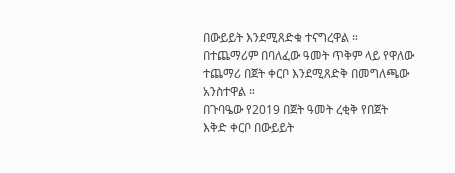በውይይት እንደሚጸድቁ ተናግረዋል ።
በተጨማሪም በባለፈው ዓመት ጥቅም ላይ የዋለው ተጨማሪ በጀት ቀርቦ እንደሚጸድቅ በመግለጫው አንስተዋል ።
በጉባዔው የ2019 በጀት ዓመት ረቂቅ የበጀት እቅድ ቀርቦ በውይይት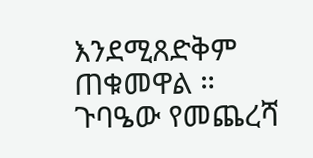እንደሚጸድቅም ጠቁመዋል ።
ጉባዔው የመጨረሻ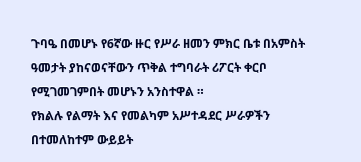ጉባዔ በመሆኑ የ6ኛው ዙር የሥራ ዘመን ምክር ቤቱ በአምስት ዓመታት ያከናወናቸውን ጥቅል ተግባራት ሪፖርት ቀርቦ የሚገመገምበት መሆኑን አንስተዋል ።
የክልሉ የልማት እና የመልካም አሥተዳደር ሥራዎችን በተመለከተም ውይይት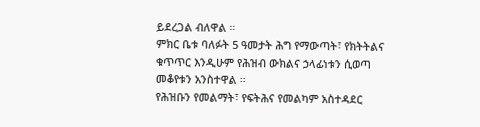ይደረጋል ብለዋል ።
ምክር ቤቱ ባለፉት 5 ዓመታት ሕግ የማውጣት፣ የክትትልና ቁጥጥር እንዲሁም የሕዝብ ውክልና ኃላፊነቱን ሲወጣ
መቆየቱን አንስተዋል ።
የሕዝቡን የመልማት፣ የፍትሕና የመልካም አስተዳደር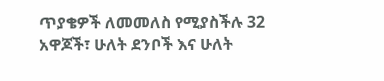ጥያቄዎች ለመመለስ የሚያስችሉ 32 አዋጆች፣ ሁለት ደንቦች እና ሁለት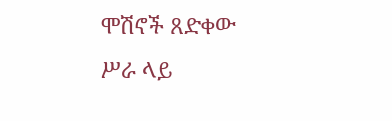ሞሽኖች ጸድቀው ሥራ ላይ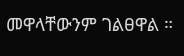መዋላቸውንም ገልፀዋል ።